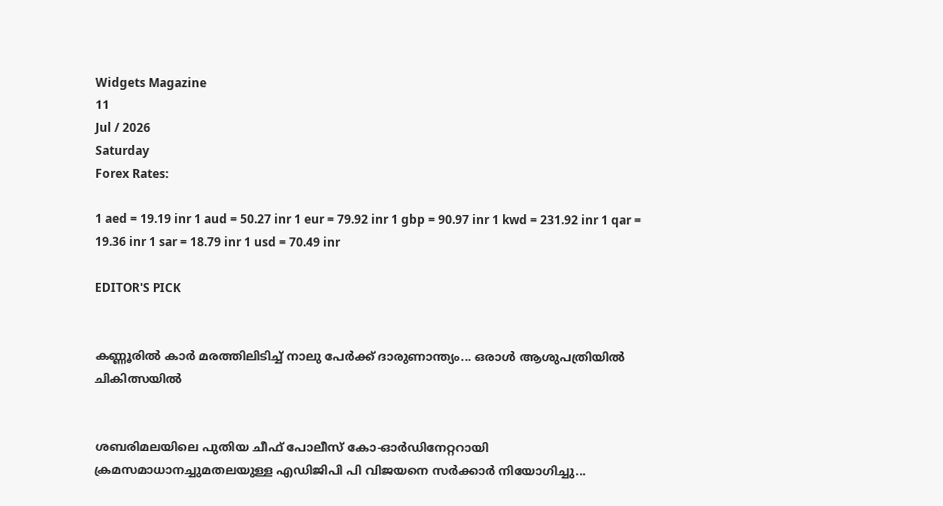Widgets Magazine
11
Jul / 2026
Saturday
Forex Rates:

1 aed = 19.19 inr 1 aud = 50.27 inr 1 eur = 79.92 inr 1 gbp = 90.97 inr 1 kwd = 231.92 inr 1 qar = 19.36 inr 1 sar = 18.79 inr 1 usd = 70.49 inr

EDITOR'S PICK


കണ്ണൂരിൽ കാർ മരത്തിലിടിച്ച് നാലു പേർക്ക് ദാരുണാന്ത്യം... ഒരാൾ ആശുപത്രിയിൽ ചികിത്സയിൽ


ശബരിമലയിലെ പുതിയ ചീഫ് പോലീസ് കോ-ഓര്‍ഡിനേറ്ററായി ക്രമസമാധാനച്ചുമതലയുള്ള എഡിജിപി പി വിജയനെ സര്‍ക്കാര്‍ നിയോഗിച്ചു...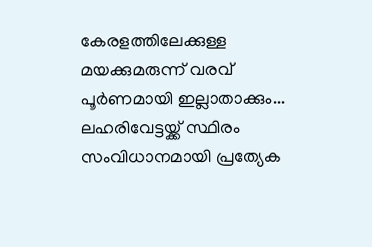കേരളത്തിലേക്കുള്ള മയക്കുമരുന്ന് വരവ് പൂർണമായി ഇല്ലാതാക്കും... ലഹരിവേട്ടയ്ക്ക് സ്ഥിരം സംവിധാനമായി പ്രത്യേക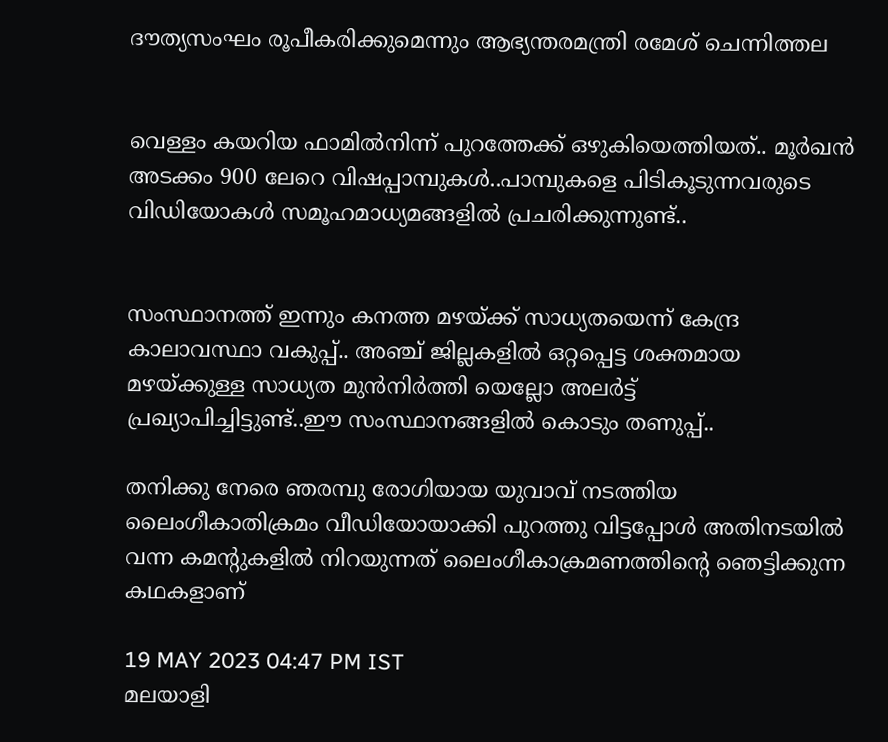ദൗത്യസംഘം രൂപീകരിക്കുമെന്നും ആഭ്യന്തരമന്ത്രി രമേശ് ചെന്നിത്തല


വെള്ളം കയറിയ ഫാമിൽ‌‌നിന്ന് പുറത്തേക്ക് ഒഴുകിയെത്തിയത്.. മൂർഖൻ അടക്കം 900 ലേറെ വിഷപ്പാമ്പുകൾ..പാമ്പുകളെ പിടികൂടുന്നവരുടെ വിഡിയോകൾ സമൂഹമാധ്യമങ്ങളിൽ പ്രചരിക്കുന്നുണ്ട്..


സംസ്ഥാനത്ത് ഇന്നും കനത്ത മഴയ്ക്ക് സാധ്യതയെന്ന് കേന്ദ്ര കാലാവസ്ഥാ വകുപ്പ്.. അഞ്ച് ജില്ലകളില്‍ ഒറ്റപ്പെട്ട ശക്തമായ മഴയ്ക്കുള്ള സാധ്യത മുന്‍നിര്‍ത്തി യെല്ലോ അലര്‍ട്ട് പ്രഖ്യാപിച്ചിട്ടുണ്ട്..ഈ സംസ്ഥാനങ്ങളിൽ കൊടും തണുപ്പ്..

തനിക്കു നേരെ ഞരമ്പു രോഗിയായ യുവാവ് നടത്തിയ ലൈംഗീകാതിക്രമം വീഡിയോയാക്കി പുറത്തു വിട്ടപ്പോള്‍ അതിനടയില്‍ വന്ന കമന്റുകളില്‍ നിറയുന്നത് ലൈംഗീകാക്രമണത്തിന്റെ ഞെട്ടിക്കുന്ന കഥകളാണ്

19 MAY 2023 04:47 PM IST
മലയാളി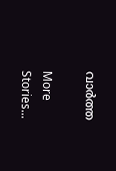വാര്‍ത്ത

More Stories...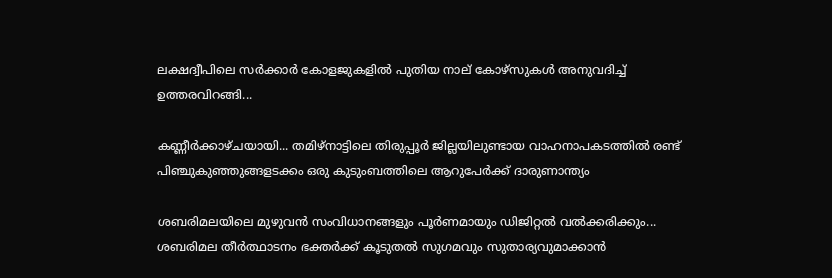ലക്ഷദ്വീപിലെ സർക്കാർ കോളജുകളിൽ പുതിയ നാല് കോഴ്‌സുകൾ അനുവദിച്ച് ഉത്തരവിറങ്ങി...

കണ്ണീർക്കാഴ്ചയായി... തമിഴ്‌നാട്ടിലെ തിരുപ്പൂർ ജില്ലയിലുണ്ടായ വാഹനാപകടത്തിൽ രണ്ട് പിഞ്ചുകുഞ്ഞുങ്ങളടക്കം ഒരു കുടുംബത്തിലെ ആറുപേർക്ക് ദാരുണാന്ത്യം

ശബരിമലയിലെ മുഴുവൻ സംവിധാനങ്ങളും പൂർണമായും ഡിജിറ്റൽ വൽക്കരിക്കും... ശബരിമല തീർത്ഥാടനം ഭക്തർക്ക് കൂടുതൽ സുഗമവും സുതാര്യവുമാക്കാൻ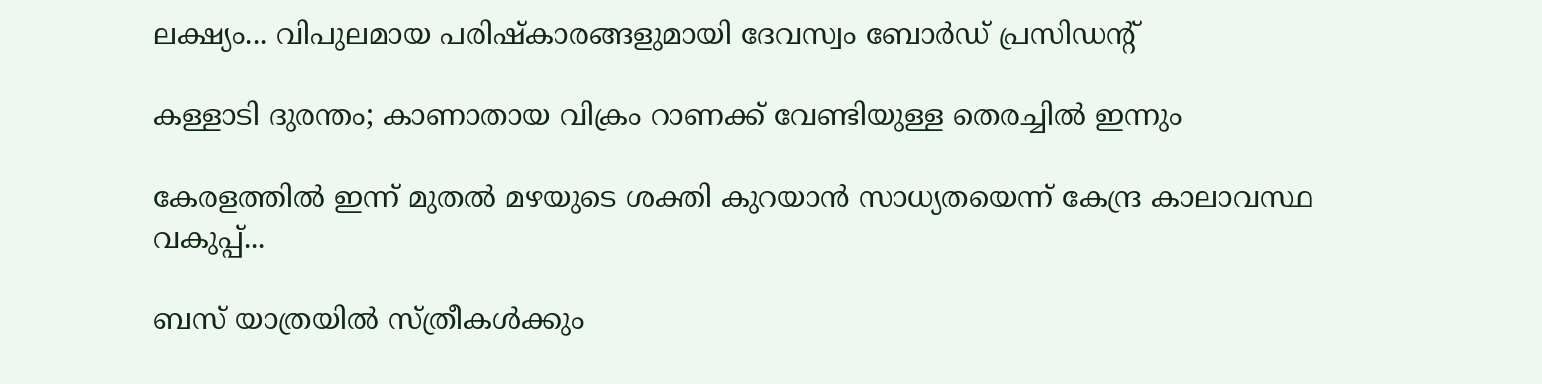ലക്ഷ്യം... വിപുലമായ പരിഷ്‌കാരങ്ങളുമായി ദേവസ്വം ബോർഡ് പ്രസിഡന്റ്

കള്ളാടി ദുരന്തം; കാണാതായ വിക്രം റാണക്ക് വേണ്ടിയുള്ള തെരച്ചിൽ ഇന്നും

കേരളത്തിൽ ഇന്ന് മുതൽ മഴയുടെ ശക്തി കുറയാൻ സാധ്യതയെന്ന് കേന്ദ്ര കാലാവസ്ഥ വകുപ്പ്...

ബസ് യാത്രയില്‍ സ്ത്രീകള്‍ക്കും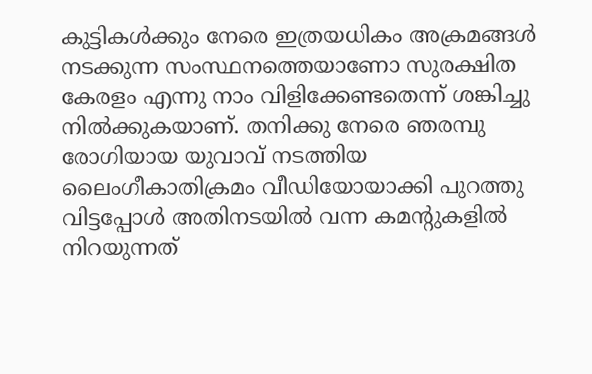കുട്ടികള്‍ക്കും നേരെ ഇത്രയധികം അക്രമങ്ങള്‍ നടക്കുന്ന സംസ്ഥനത്തെയാണോ സുരക്ഷിത കേരളം എന്നു നാം വിളിക്കേണ്ടതെന്ന് ശങ്കിച്ചു നില്‍ക്കുകയാണ്. തനിക്കു നേരെ ഞരമ്പു രോഗിയായ യുവാവ് നടത്തിയ ലൈംഗീകാതിക്രമം വീഡിയോയാക്കി പുറത്തു വിട്ടപ്പോള്‍ അതിനടയില്‍ വന്ന കമന്റുകളില്‍ നിറയുന്നത്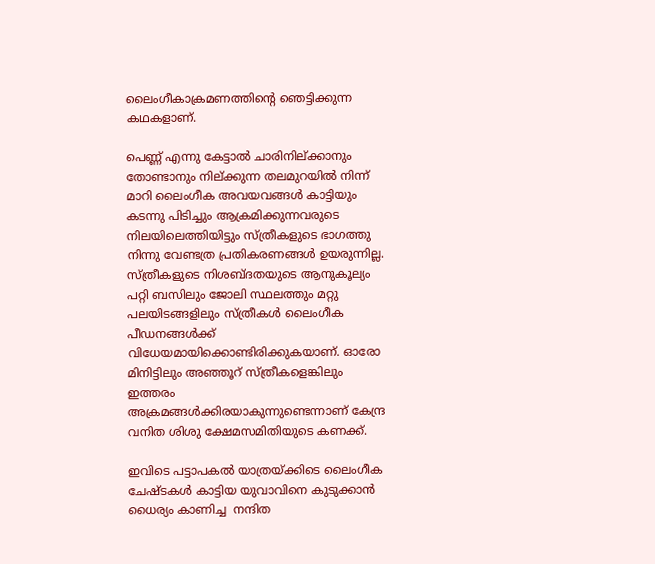ലൈംഗീകാക്രമണത്തിന്റെ ഞെട്ടിക്കുന്ന കഥകളാണ്.

പെണ്ണ് എന്നു കേട്ടാല്‍ ചാരിനില്ക്കാനും തോണ്ടാനും നില്ക്കുന്ന തലമുറയില്‍ നിന്ന് മാറി ലൈംഗീക അവയവങ്ങള്‍ കാട്ടിയും കടന്നു പിടിച്ചും ആക്രമിക്കുന്നവരുടെ നിലയിലെത്തിയിട്ടും സ്ത്രീകളുടെ ഭാഗത്തു നിന്നു വേണ്ടത്ര പ്രതികരണങ്ങള്‍ ഉയരുന്നില്ല. സ്ത്രീകളുടെ നിശബ്ദതയുടെ ആനുകൂല്യം പറ്റി ബസിലും ജോലി സ്ഥലത്തും മറ്റു പലയിടങ്ങളിലും സ്ത്രീകള്‍ ലൈംഗീക പീഡനങ്ങള്‍ക്ക് വിധേയമായിക്കൊണ്ടിരിക്കുകയാണ്. ഓരോ മിനിട്ടിലും അഞ്ഞൂറ് സ്ത്രീകളെങ്കിലും ഇത്തരം അക്രമങ്ങള്‍ക്കിരയാകുന്നുണ്ടെന്നാണ് കേന്ദ്ര വനിത ശിശു ക്ഷേമസമിതിയുടെ കണക്ക്.

ഇവിടെ പട്ടാപകല്‍ യാത്രയ്ക്കിടെ ലൈംഗീക ചേഷ്ടകള്‍ കാട്ടിയ യുവാവിനെ കുടുക്കാന്‍ ധൈര്യം കാണിച്ച  നന്ദിത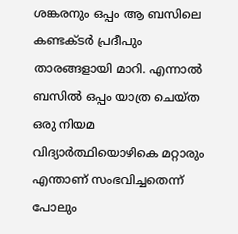ശങ്കരനും ഒപ്പം ആ ബസിലെ കണ്ടക്ടര്‍ പ്രദീപും താരങ്ങളായി മാറി. എന്നാല്‍ ബസില്‍ ഒപ്പം യാത്ര ചെയ്ത ഒരു നിയമ വിദ്യാര്‍ത്ഥിയൊഴികെ മറ്റാരും എന്താണ് സംഭവിച്ചതെന്ന് പോലും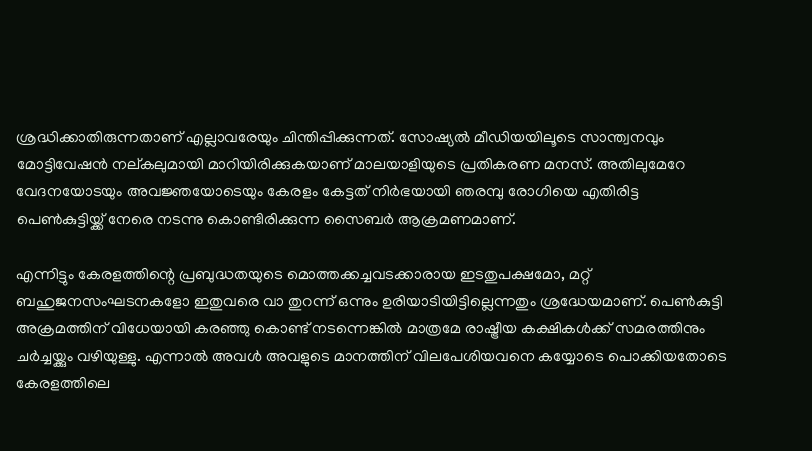ശ്രദ്ധിക്കാതിരുന്നതാണ് എല്ലാവരേയും ചിന്തിപ്പിക്കുന്നത്. സോഷ്യല്‍ മീഡിയയിലൂടെ സാന്ത്വനവും മോട്ടിവേഷന്‍ നല്കലുമായി മാറിയിരിക്കുകയാണ് മാലയാളിയുടെ പ്രതികരണ മനസ്. അതിലുമേറേ വേദനയോടയും അവജ്ഞയോടെയും കേരളം കേട്ടത് നിര്‍ഭയായി ഞരമ്പു രോഗിയെ എതിരിട്ട പെണ്‍കുട്ടിയ്ക്ക് നേരെ നടന്നു കൊണ്ടിരിക്കുന്ന സൈബര്‍ ആക്രമണമാണ്.

എന്നിട്ടും കേരളത്തിന്റെ പ്രബുദ്ധതയുടെ മൊത്തക്കച്ചവടക്കാരായ ഇടതുപക്ഷമോ, മറ്റ് ബഹുജനസംഘടനകളോ ഇതുവരെ വാ തുറന്ന് ഒന്നും ഉരിയാടിയിട്ടില്ലെന്നതും ശ്രദ്ധേയമാണ്. പെണ്‍കുട്ടി അക്രമത്തിന് വിധേയായി കരഞ്ഞു കൊണ്ട് നടന്നെങ്കില്‍ മാത്രമേ രാഷ്ട്രീയ കക്ഷികള്‍ക്ക് സമരത്തിനും ചര്‍ച്ചയ്ക്കും വഴിയുള്ളു. എന്നാല്‍ അവള്‍ അവളുടെ മാനത്തിന് വിലപേശിയവനെ കയ്യോടെ പൊക്കിയതോടെ കേരളത്തിലെ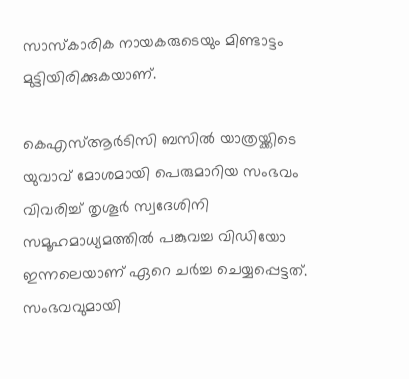സാസ്‌കാരിക നായകരുടെയും മിണ്ടാട്ടം മുട്ടിയിരിക്കുകയാണ്.

കെഎസ്ആര്‍ടിസി ബസില്‍ യാത്രയ്ക്കിടെ യുവാവ് മോശമായി പെരുമാറിയ സംഭവം വിവരിച്ച് തൃശൂര്‍ സ്വദേശിനി സമൂഹമാധ്യമത്തില്‍ പങ്കുവച്ച വിഡിയോ ഇന്നലെയാണ് ഏറെ ചര്‍ച്ച ചെയ്യപ്പെട്ടത്. സംഭവവുമായി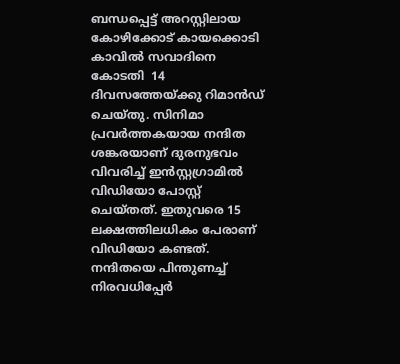ബന്ധപ്പെട്ട് അറസ്റ്റിലായ കോഴിക്കോട് കായക്കൊടി കാവില്‍ സവാദിനെ  കോടതി  14 ദിവസത്തേയ്ക്കു റിമാന്‍ഡ് ചെയ്തു. സിനിമാ പ്രവര്‍ത്തകയായ നന്ദിത ശങ്കരയാണ് ദുരനുഭവം വിവരിച്ച് ഇന്‍സ്റ്റഗ്രാമില്‍ വിഡിയോ പോസ്റ്റ് ചെയ്തത്. ഇതുവരെ 15 ലക്ഷത്തിലധികം പേരാണ് വിഡിയോ കണ്ടത്. നന്ദിതയെ പിന്തുണച്ച് നിരവധിപ്പേര്‍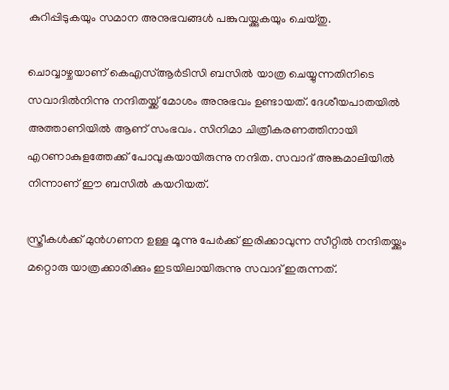കുറിപ്പിടുകയും സമാന അനുഭവങ്ങള്‍ പങ്കുവയ്ക്കുകയും ചെയ്തു.

ചൊവ്വാഴ്ചയാണ് കെഎസ്ആര്‍ടിസി ബസില്‍ യാത്ര ചെയ്യുന്നതിനിടെ സവാദില്‍നിന്നു നന്ദിതയ്ക്ക് മോശം അനുഭവം ഉണ്ടായത്. ദേശീയപാതയില്‍ അത്താണിയില്‍ ആണ് സംഭവം. സിനിമാ ചിത്രീകരണത്തിനായി എറണാകുളത്തേക്ക് പോവുകയായിരുന്നു നന്ദിത. സവാദ് അങ്കമാലിയില്‍ നിന്നാണ് ഈ ബസില്‍ കയറിയത്.

സ്ത്രീകള്‍ക്ക് മുന്‍ഗണന ഉള്ള മൂന്നു പേര്‍ക്ക് ഇരിക്കാവുന്ന സീറ്റില്‍ നന്ദിതയ്ക്കും മറ്റൊരു യാത്രക്കാരിക്കും ഇടയിലായിരുന്നു സവാദ് ഇരുന്നത്.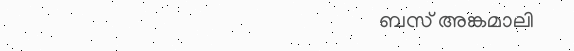ബസ് അങ്കമാലി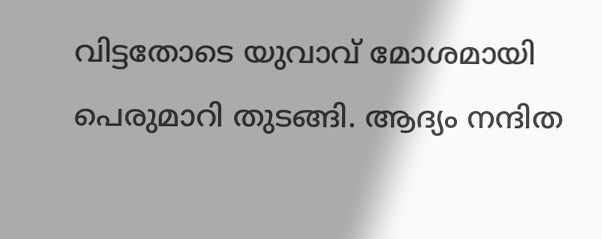വിട്ടതോടെ യുവാവ് മോശമായി പെരുമാറി തുടങ്ങി. ആദ്യം നന്ദിത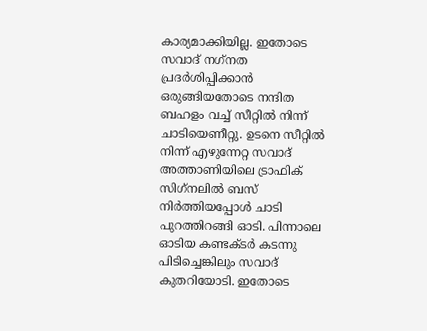കാര്യമാക്കിയില്ല. ഇതോടെ സവാദ് നഗ്‌നത പ്രദര്‍ശിപ്പിക്കാന്‍ ഒരുങ്ങിയതോടെ നന്ദിത ബഹളം വച്ച് സീറ്റില്‍ നിന്ന് ചാടിയെണീറ്റു. ഉടനെ സീറ്റില്‍ നിന്ന് എഴുന്നേറ്റ സവാദ് അത്താണിയിലെ ട്രാഫിക് സിഗ്‌നലില്‍ ബസ് നിര്‍ത്തിയപ്പോള്‍ ചാടി പുറത്തിറങ്ങി ഓടി. പിന്നാലെ ഓടിയ കണ്ടക്ടര്‍ കടന്നു പിടിച്ചെങ്കിലും സവാദ് കുതറിയോടി. ഇതോടെ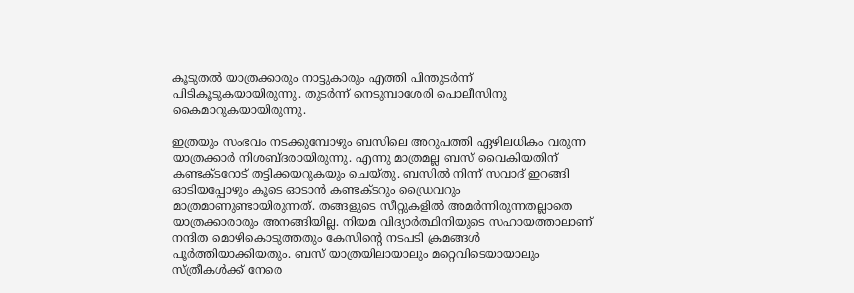കൂടുതല്‍ യാത്രക്കാരും നാട്ടുകാരും എത്തി പിന്തുടര്‍ന്ന് പിടികൂടുകയായിരുന്നു. തുടര്‍ന്ന് നെടുമ്പാശേരി പൊലീസിനു കൈമാറുകയായിരുന്നു.

ഇത്രയും സംഭവം നടക്കുമ്പോഴും ബസിലെ അറുപത്തി ഏഴിലധികം വരുന്ന യാത്രക്കാര്‍ നിശബ്ദരായിരുന്നു. എന്നു മാത്രമല്ല ബസ് വൈകിയതിന് കണ്ടക്ടറോട് തട്ടിക്കയറുകയും ചെയ്തു. ബസില്‍ നിന്ന് സവാദ് ഇറങ്ങി ഓടിയപ്പോഴും കൂടെ ഓടാന്‍ കണ്ടക്ടറും ഡ്രൈവറും മാത്രമാണുണ്ടായിരുന്നത്. തങ്ങളുടെ സീറ്റുകളില്‍ അമര്‍ന്നിരുന്നതല്ലാതെ യാത്രക്കാരാരും അനങ്ങിയില്ല. നിയമ വിദ്യാര്‍ത്ഥിനിയുടെ സഹായത്താലാണ് നന്ദിത മൊഴികൊടുത്തതും കേസിന്റെ നടപടി ക്രമങ്ങള്‍ പൂര്‍ത്തിയാക്കിയതും. ബസ് യാത്രയിലായാലും മറ്റെവിടെയായാലും സ്ത്രീകള്‍ക്ക് നേരെ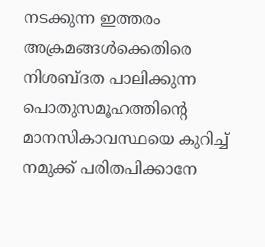നടക്കുന്ന ഇത്തരം അക്രമങ്ങള്‍ക്കെതിരെ നിശബ്ദത പാലിക്കുന്ന പൊതുസമൂഹത്തിന്റെ മാനസികാവസ്ഥയെ കുറിച്ച് നമുക്ക് പരിതപിക്കാനേ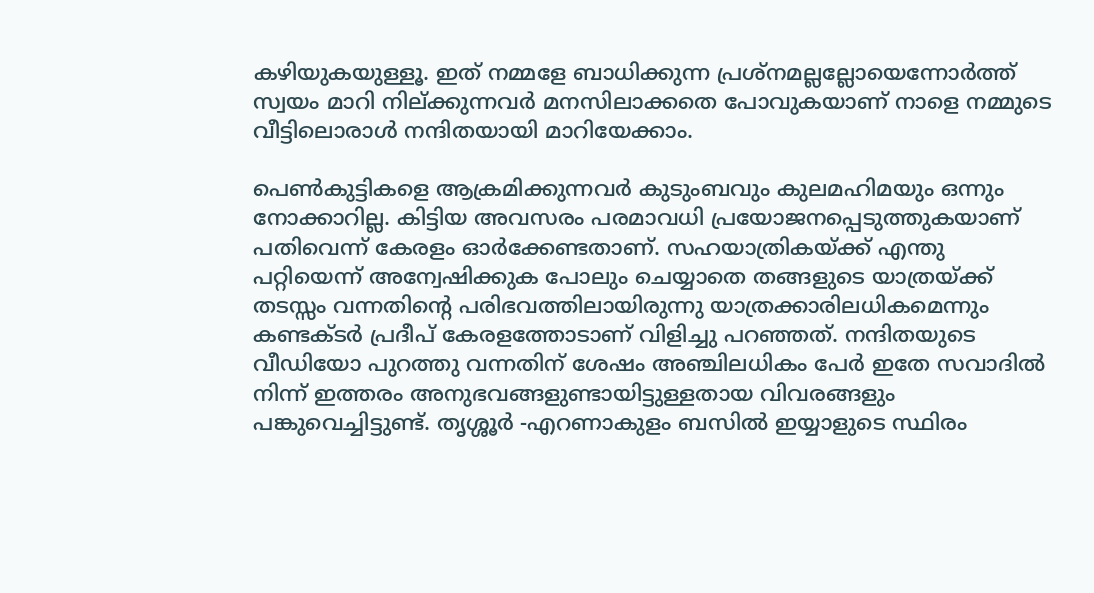കഴിയുകയുള്ളൂ. ഇത് നമ്മളേ ബാധിക്കുന്ന പ്രശ്‌നമല്ലല്ലോയെന്നോര്‍ത്ത് സ്വയം മാറി നില്ക്കുന്നവര്‍ മനസിലാക്കതെ പോവുകയാണ് നാളെ നമ്മുടെ വീട്ടിലൊരാള്‍ നന്ദിതയായി മാറിയേക്കാം.

പെണ്‍കുട്ടികളെ ആക്രമിക്കുന്നവര്‍ കുടുംബവും കുലമഹിമയും ഒന്നും നോക്കാറില്ല. കിട്ടിയ അവസരം പരമാവധി പ്രയോജനപ്പെടുത്തുകയാണ് പതിവെന്ന് കേരളം ഓര്‍ക്കേണ്ടതാണ്. സഹയാത്രികയ്ക്ക് എന്തു പറ്റിയെന്ന് അന്വേഷിക്കുക പോലും ചെയ്യാതെ തങ്ങളുടെ യാത്രയ്ക്ക് തടസ്സം വന്നതിന്റെ പരിഭവത്തിലായിരുന്നു യാത്രക്കാരിലധികമെന്നും കണ്ടക്ടര്‍ പ്രദീപ് കേരളത്തോടാണ് വിളിച്ചു പറഞ്ഞത്. നന്ദിതയുടെ വീഡിയോ പുറത്തു വന്നതിന് ശേഷം അഞ്ചിലധികം പേര്‍ ഇതേ സവാദില്‍ നിന്ന് ഇത്തരം അനുഭവങ്ങളുണ്ടായിട്ടുള്ളതായ വിവരങ്ങളും പങ്കുവെച്ചിട്ടുണ്ട്. തൃശ്ശൂര്‍ -എറണാകുളം ബസില്‍ ഇയ്യാളുടെ സ്ഥിരം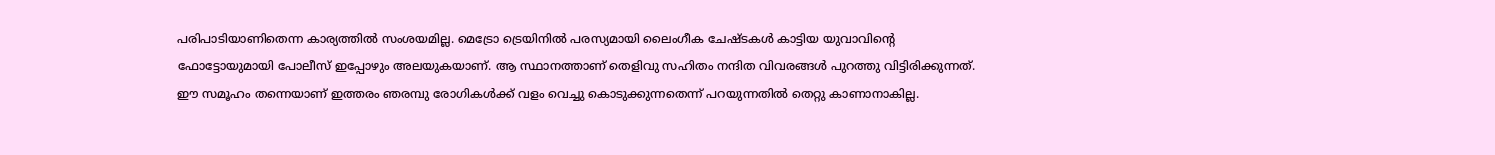പരിപാടിയാണിതെന്ന കാര്യത്തില്‍ സംശയമില്ല. മെട്രോ ട്രെയിനില്‍ പരസ്യമായി ലൈംഗീക ചേഷ്ടകള്‍ കാട്ടിയ യുവാവിന്റെ ഫോട്ടോയുമായി പോലീസ് ഇപ്പോഴും അലയുകയാണ്. ആ സ്ഥാനത്താണ് തെളിവു സഹിതം നന്ദിത വിവരങ്ങള്‍ പുറത്തു വിട്ടിരിക്കുന്നത്. ഈ സമൂഹം തന്നെയാണ് ഇത്തരം ഞരമ്പു രോഗികള്‍ക്ക് വളം വെച്ചു കൊടുക്കുന്നതെന്ന് പറയുന്നതില്‍ തെറ്റു കാണാനാകില്ല.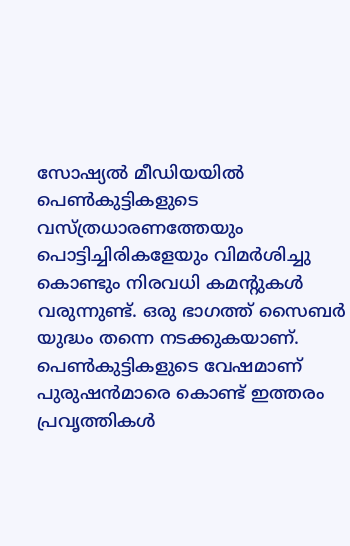സോഷ്യല്‍ മീഡിയയില്‍ പെണ്‍കുട്ടികളുടെ വസ്ത്രധാരണത്തേയും പൊട്ടിച്ചിരികളേയും വിമര്‍ശിച്ചു കൊണ്ടും നിരവധി കമന്റുകള്‍ വരുന്നുണ്ട്. ഒരു ഭാഗത്ത് സൈബര്‍ യുദ്ധം തന്നെ നടക്കുകയാണ്. പെണ്‍കുട്ടികളുടെ വേഷമാണ് പുരുഷന്‍മാരെ കൊണ്ട് ഇത്തരം പ്രവൃത്തികള്‍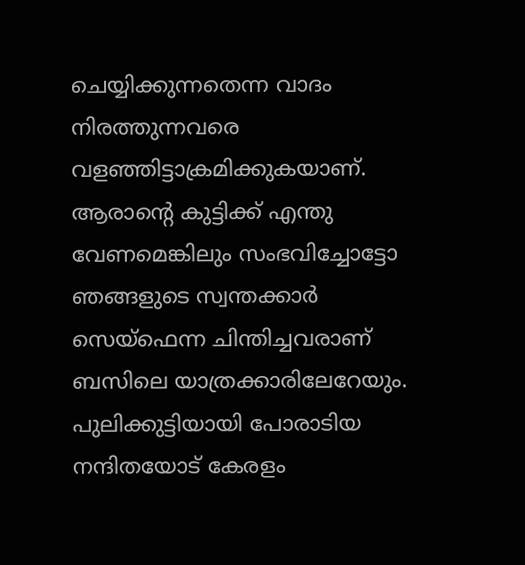ചെയ്യിക്കുന്നതെന്ന വാദം നിരത്തുന്നവരെ വളഞ്ഞിട്ടാക്രമിക്കുകയാണ്. ആരാന്റെ കുട്ടിക്ക് എന്തു വേണമെങ്കിലും സംഭവിച്ചോട്ടോ ഞങ്ങളുടെ സ്വന്തക്കാര്‍ സെയ്‌ഫെന്ന ചിന്തിച്ചവരാണ് ബസിലെ യാത്രക്കാരിലേറേയും. പുലിക്കുട്ടിയായി പോരാടിയ നന്ദിതയോട് കേരളം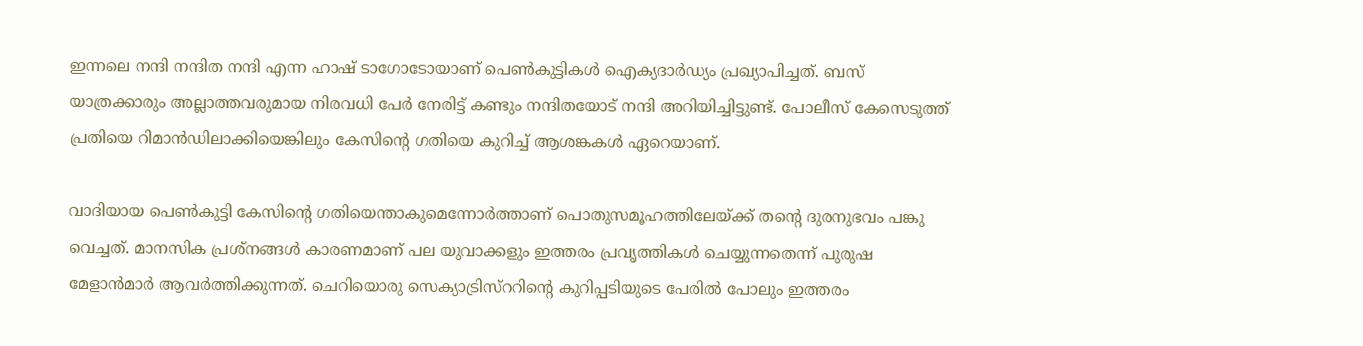ഇന്നലെ നന്ദി നന്ദിത നന്ദി എന്ന ഹാഷ് ടാഗോടോയാണ് പെണ്‍കുട്ടികള്‍ ഐക്യദാര്‍ഡ്യം പ്രഖ്യാപിച്ചത്. ബസ് യാത്രക്കാരും അല്ലാത്തവരുമായ നിരവധി പേര്‍ നേരിട്ട് കണ്ടും നന്ദിതയോട് നന്ദി അറിയിച്ചിട്ടുണ്ട്. പോലീസ് കേസെടുത്ത് പ്രതിയെ റിമാന്‍ഡിലാക്കിയെങ്കിലും കേസിന്റെ ഗതിയെ കുറിച്ച് ആശങ്കകള്‍ ഏറെയാണ്.

വാദിയായ പെണ്‍കുട്ടി കേസിന്റെ ഗതിയെന്താകുമെന്നോര്‍ത്താണ് പൊതുസമൂഹത്തിലേയ്ക്ക് തന്റെ ദുരനുഭവം പങ്കു വെച്ചത്. മാനസിക പ്രശ്‌നങ്ങള്‍ കാരണമാണ് പല യുവാക്കളും ഇത്തരം പ്രവൃത്തികള്‍ ചെയ്യുന്നതെന്ന് പുരുഷ മേളാന്‍മാര്‍ ആവര്‍ത്തിക്കുന്നത്. ചെറിയൊരു സെക്യാട്രിസ്‌ററിന്റെ കുറിപ്പടിയുടെ പേരില്‍ പോലും ഇത്തരം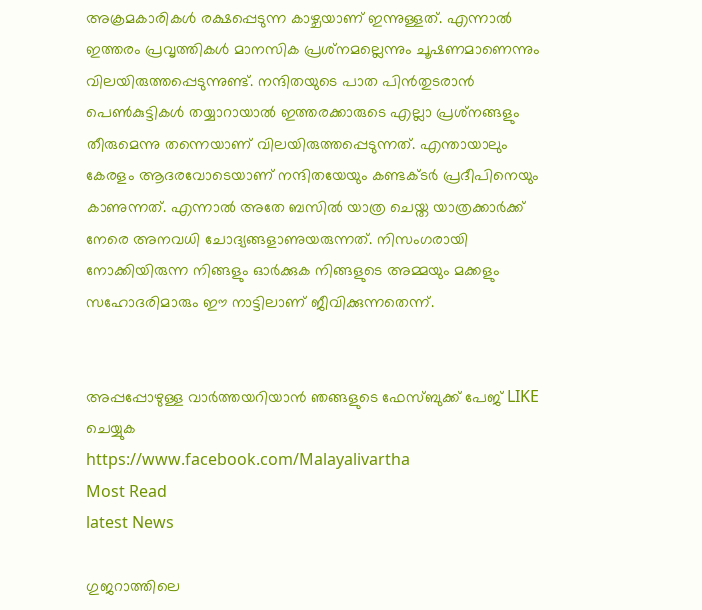അക്രമകാരികള്‍ രക്ഷപ്പെടുന്ന കാഴ്ചയാണ് ഇന്നുള്ളത്. എന്നാല്‍ ഇത്തരം പ്രവൃത്തികള്‍ മാനസിക പ്രശ്‌നമല്ലെന്നും ചൂഷണമാണെന്നും വിലയിരുത്തപ്പെടുന്നുണ്ട്. നന്ദിതയുടെ പാത പിന്‍തുടരാന്‍ പെണ്‍കുട്ടികള്‍ തയ്യാറായാല്‍ ഇത്തരക്കാരുടെ എല്ലാ പ്രശ്‌നങ്ങളും തീരുമെന്നു തന്നെയാണ് വിലയിരുത്തപ്പെടുന്നത്. എന്തായാലും കേരളം ആദരവോടെയാണ് നന്ദിതയേയും കണ്ടക്ടര്‍ പ്രദീപിനെയും കാണുന്നത്. എന്നാല്‍ അതേ ബസില്‍ യാത്ര ചെയ്ത യാത്രക്കാര്‍ക്ക് നേരെ അനവധി ചോദ്യങ്ങളാണുയരുന്നത്. നിസംഗരായി നോക്കിയിരുന്ന നിങ്ങളും ഓര്‍ക്കുക നിങ്ങളുടെ അമ്മയും മക്കളും സഹോദരിമാരും ഈ നാട്ടിലാണ് ജീവിക്കുന്നതെന്ന്.


അപ്പപ്പോഴുള്ള വാര്‍ത്തയറിയാന്‍ ഞങ്ങളുടെ ഫേസ്‌ബുക്ക്‌ പേജ് LIKE ചെയ്യുക
https://www.facebook.com/Malayalivartha
Most Read
latest News

ഗുജറാത്തിലെ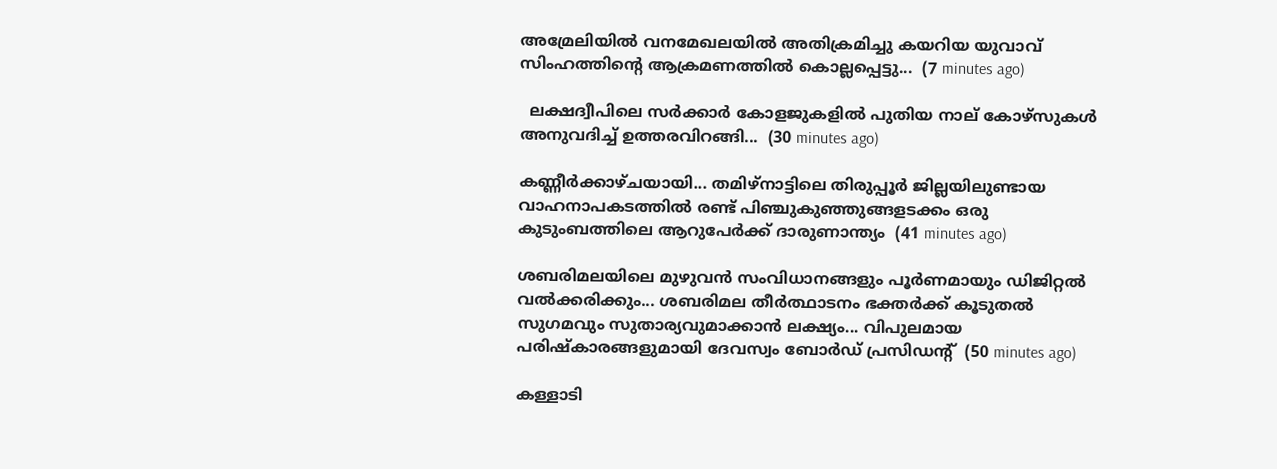അമ്രേലിയിൽ വനമേഖലയിൽ അതിക്രമിച്ചു കയറിയ യുവാവ് സിംഹത്തിന്റെ ആക്രമണത്തിൽ കൊല്ലപ്പെട്ടു...  (7 minutes ago)

  ലക്ഷദ്വീപിലെ സർക്കാർ കോളജുകളിൽ പുതിയ നാല് കോഴ്‌സുകൾ അനുവദിച്ച് ഉത്തരവിറങ്ങി...  (30 minutes ago)

കണ്ണീർക്കാഴ്ചയായി... തമിഴ്‌നാട്ടിലെ തിരുപ്പൂർ ജില്ലയിലുണ്ടായ വാഹനാപകടത്തിൽ രണ്ട് പിഞ്ചുകുഞ്ഞുങ്ങളടക്കം ഒരു കുടുംബത്തിലെ ആറുപേർക്ക് ദാരുണാന്ത്യം  (41 minutes ago)

ശബരിമലയിലെ മുഴുവൻ സംവിധാനങ്ങളും പൂർണമായും ഡിജിറ്റൽ വൽക്കരിക്കും... ശബരിമല തീർത്ഥാടനം ഭക്തർക്ക് കൂടുതൽ സുഗമവും സുതാര്യവുമാക്കാൻ ലക്ഷ്യം... വിപുലമായ പരിഷ്‌കാരങ്ങളുമായി ദേവസ്വം ബോർഡ് പ്രസിഡന്റ്  (50 minutes ago)

കള്ളാടി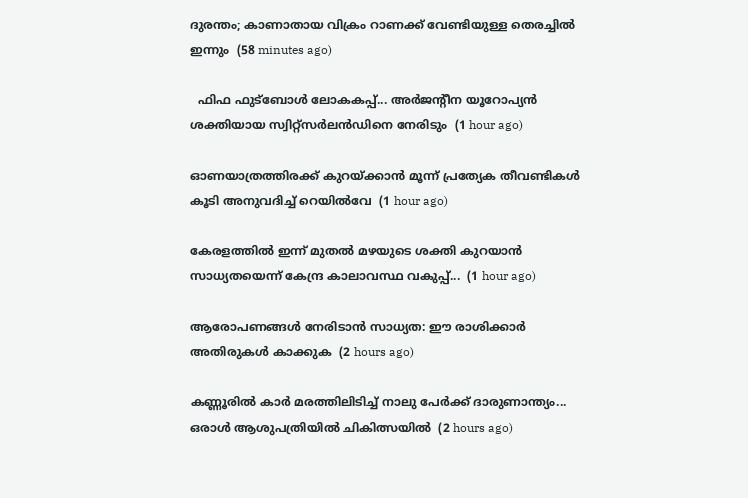ദുരന്തം; കാണാതായ വിക്രം റാണക്ക് വേണ്ടിയുള്ള തെരച്ചിൽ ഇന്നും  (58 minutes ago)

  ഫിഫ ഫുട്‌ബോള്‍ ലോകകപ്പ്... അര്‍ജന്റീന യൂറോപ്യന്‍ ശക്തിയായ സ്വിറ്റ്‌സര്‍ലന്‍ഡിനെ നേരിടും  (1 hour ago)

ഓണയാത്രത്തിരക്ക് കുറയ്ക്കാൻ മൂന്ന് പ്രത്യേക തീവണ്ടികൾ കൂടി അനുവദിച്ച് റെയിൽവേ  (1 hour ago)

കേരളത്തിൽ ഇന്ന് മുതൽ മഴയുടെ ശക്തി കുറയാൻ സാധ്യതയെന്ന് കേന്ദ്ര കാലാവസ്ഥ വകുപ്പ്...  (1 hour ago)

ആരോപണങ്ങൾ നേരിടാൻ സാധ്യത: ഈ രാശിക്കാർ അതിരുകൾ കാക്കുക  (2 hours ago)

കണ്ണൂരിൽ കാർ മരത്തിലിടിച്ച് നാലു പേർക്ക് ദാരുണാന്ത്യം... ഒരാൾ ആശുപത്രിയിൽ ചികിത്സയിൽ  (2 hours ago)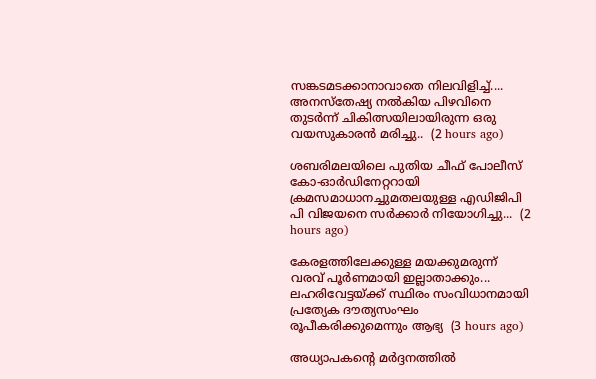സങ്കടമടക്കാനാവാതെ നിലവിളിച്ച്.... അനസ്‌തേഷ്യ നല്‍കിയ പിഴവിനെ തുടര്‍ന്ന് ചികിത്സയിലായിരുന്ന ഒരു വയസുകാരന്‍ മരിച്ചു..  (2 hours ago)

ശബരിമലയിലെ പുതിയ ചീഫ് പോലീസ് കോ-ഓര്‍ഡിനേറ്ററായി ക്രമസമാധാനച്ചുമതലയുള്ള എഡിജിപി പി വിജയനെ സര്‍ക്കാര്‍ നിയോഗിച്ചു...  (2 hours ago)

കേരളത്തിലേക്കുള്ള മയക്കുമരുന്ന് വരവ് പൂർണമായി ഇല്ലാതാക്കും... ലഹരിവേട്ടയ്ക്ക് സ്ഥിരം സംവിധാനമായി പ്രത്യേക ദൗത്യസംഘം രൂപീകരിക്കുമെന്നും ആഭ്യ  (3 hours ago)

അധ്യാപകന്റെ മര്‍ദ്ദനത്തില്‍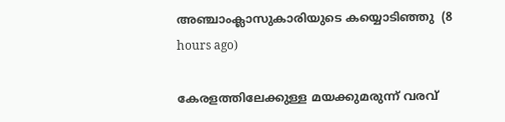അഞ്ചാംക്ലാസുകാരിയുടെ കയ്യൊടിഞ്ഞു  (8 hours ago)

കേരളത്തിലേക്കുള്ള മയക്കുമരുന്ന് വരവ്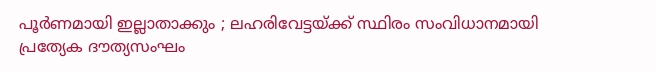പൂര്‍ണമായി ഇല്ലാതാക്കും ; ലഹരിവേട്ടയ്ക്ക് സ്ഥിരം സംവിധാനമായി പ്രത്യേക ദൗത്യസംഘം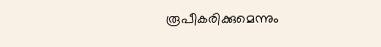രൂപീകരിക്കുമെന്നും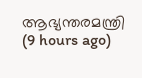ആഭ്യന്തരമന്ത്രി  (9 hours ago)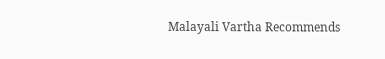Malayali Vartha Recommends